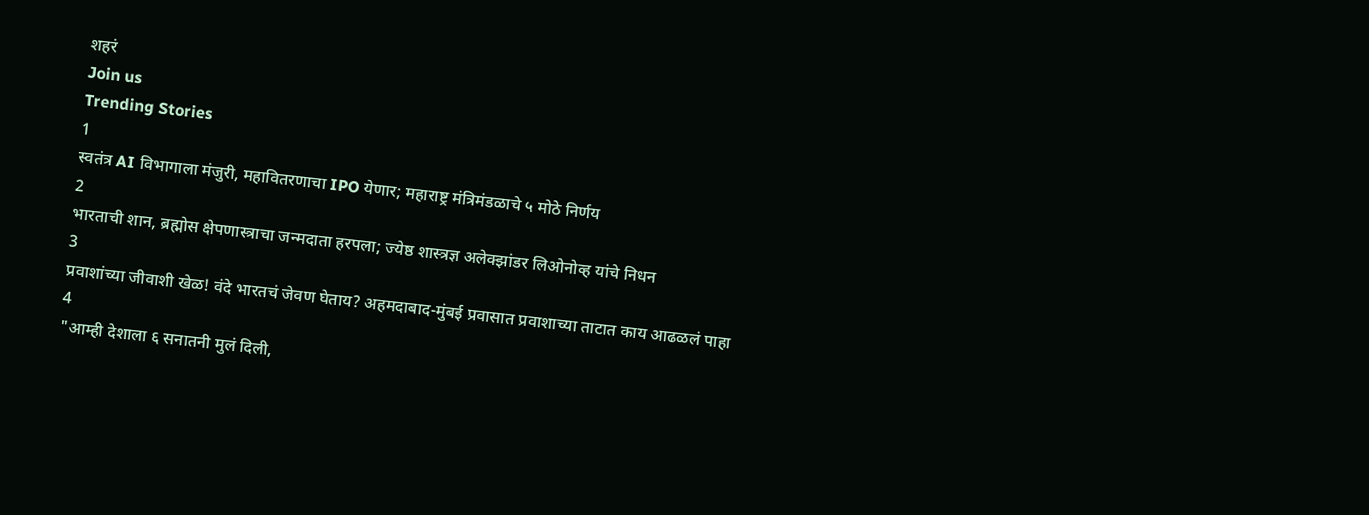शहरं
Join us
Trending Stories
1
स्वतंत्र AI विभागाला मंजुरी, महावितरणाचा IPO येणार; महाराष्ट्र मंत्रिमंडळाचे ५ मोठे निर्णय
2
भारताची शान, ब्रह्मोस क्षेपणास्त्राचा जन्मदाता हरपला; ज्येष्ठ शास्त्रज्ञ अलेक्झांडर लिओनोव्ह यांचे निधन
3
प्रवाशांच्या जीवाशी खेळ! वंदे भारतचं जेवण घेताय? अहमदाबाद-मुंबई प्रवासात प्रवाशाच्या ताटात काय आढळलं पाहा
4
"आम्ही देशाला ६ सनातनी मुलं दिली,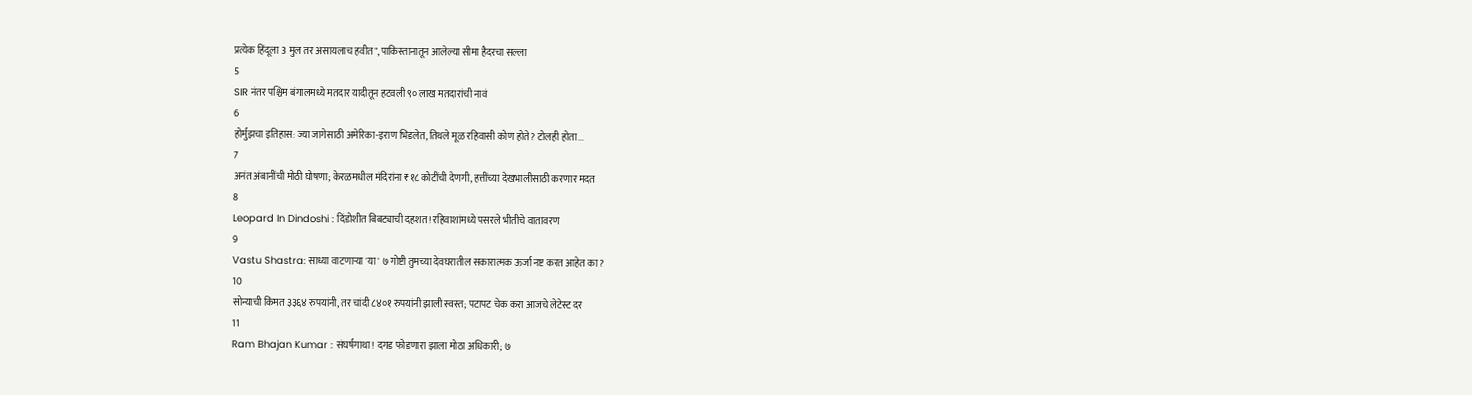प्रत्येक हिंदूला 3 मुल तर असायलाच हवीत", पाकिस्तानातून आलेल्या सीमा हैदरचा सल्ला
5
SIR नंतर पश्चिम बंगालमध्ये मतदार यादीतून हटवली ९० लाख मतदारांची नावं
6
होर्मुझचा इतिहास: ज्या जागेसाठी अमेरिका-इराण भिडलेत, तिथले मूळ रहिवासी कोण होते? टोलही होता...
7
अनंत अंबानींची मोठी घोषणा; केरळमधील मंदिरांना ₹१८ कोटींची देणगी, हत्तींच्या देखभालीसाठी करणार मदत
8
Leopard In Dindoshi : दिंडोशीत बिबट्याची दहशत! रहिवाशांमध्ये पसरले भीतीचे वातावरण
9
Vastu Shastra: साध्या वाटणाऱ्या 'या' ७ गोष्टी तुमच्या देवघरातील सकारात्मक ऊर्जा नष्ट करत आहेत का?
10
सोन्याची किंमत ३३६४ रुपयांनी, तर चांदी ८४०१ रुपयांनी झाली स्वस्त; पटापट चेक करा आजचे लेटेस्ट दर
11
Ram Bhajan Kumar : संघर्षगाथा! दगड फोडणारा झाला मोठा अधिकारी; ७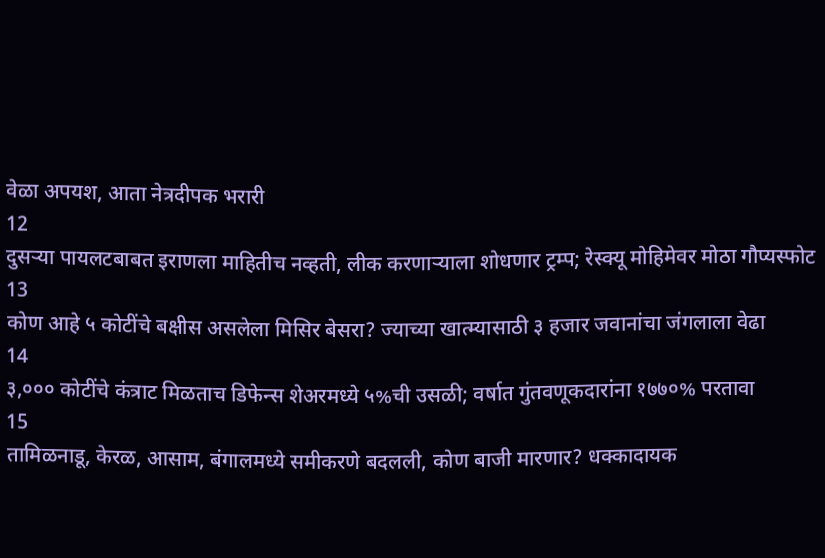वेळा अपयश, आता नेत्रदीपक भरारी
12
दुसऱ्या पायलटबाबत इराणला माहितीच नव्हती, लीक करणाऱ्याला शोधणार ट्रम्प; रेस्क्यू मोहिमेवर मोठा गौप्यस्फोट
13
कोण आहे ५ कोटींचे बक्षीस असलेला मिसिर बेसरा? ज्याच्या खात्म्यासाठी ३ हजार जवानांचा जंगलाला वेढा
14
३,००० कोटींचे कंत्राट मिळताच डिफेन्स शेअरमध्ये ५%ची उसळी; वर्षात गुंतवणूकदारांना १७७०% परतावा
15
तामिळनाडू, केरळ, आसाम, बंगालमध्ये समीकरणे बदलली, कोण बाजी मारणार? धक्कादायक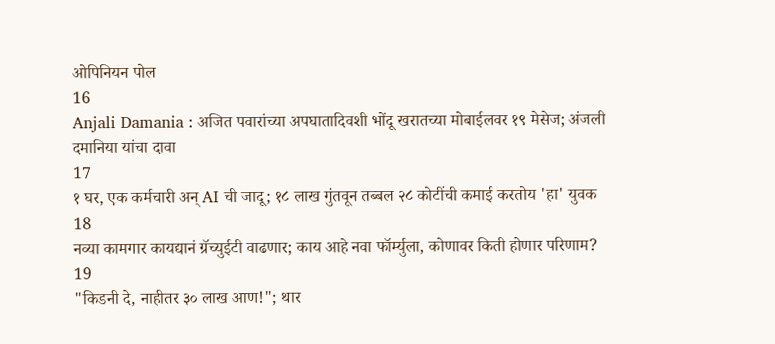ओपिनियन पोल
16
Anjali Damania : अजित पवारांच्या अपघातादिवशी भोंदू खरातच्या मोबाईलवर १९ मेसेज; अंजली दमानिया यांचा दावा
17
१ घर, एक कर्मचारी अन् AI ची जादू; १८ लाख गुंतवून तब्बल २८ कोटींची कमाई करतोय 'हा' युवक
18
नव्या कामगार कायद्यानं ग्रॅच्युईटी वाढणार; काय आहे नवा फॉर्म्युला, कोणावर किती होणार परिणाम?
19
"किडनी दे, नाहीतर ३० लाख आण!"; थार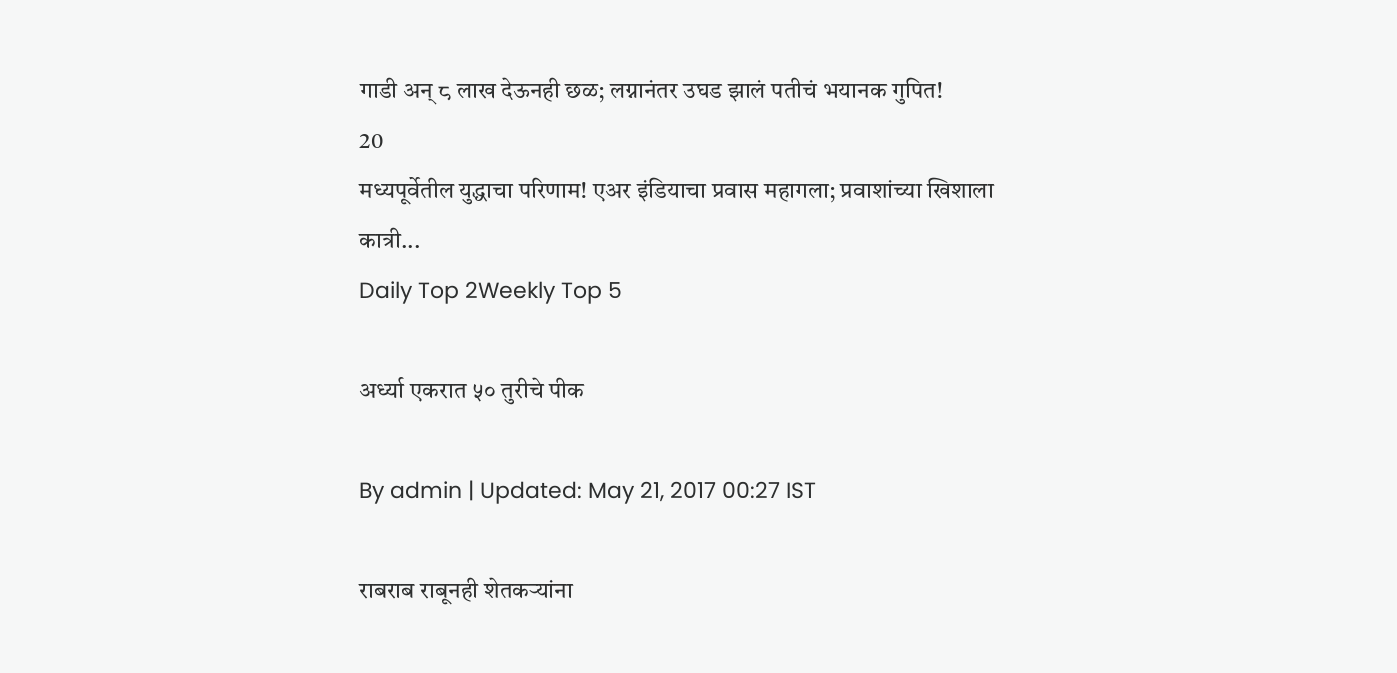गाडी अन् ८ लाख देऊनही छळ; लग्नानंतर उघड झालं पतीचं भयानक गुपित!
20
मध्यपूर्वेतील युद्धाचा परिणाम! एअर इंडियाचा प्रवास महागला; प्रवाशांच्या खिशाला कात्री...
Daily Top 2Weekly Top 5

अर्ध्या एकरात ५० तुरीचे पीक

By admin | Updated: May 21, 2017 00:27 IST

राबराब राबूनही शेतकऱ्यांना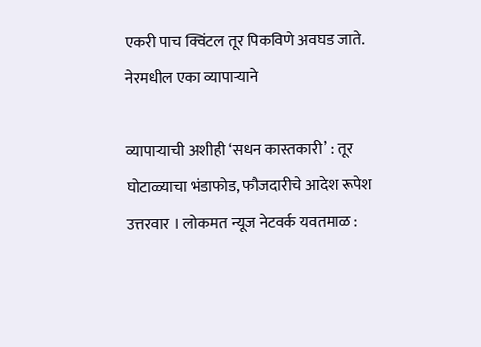एकरी पाच क्विंटल तूर पिकविणे अवघड जाते. नेरमधील एका व्यापाऱ्याने

व्यापाऱ्याची अशीही ‘सधन कास्तकारी’ : तूर घोटाळ्याचा भंडाफोड, फौजदारीचे आदेश रूपेश उत्तरवार । लोकमत न्यूज नेटवर्क यवतमाळ :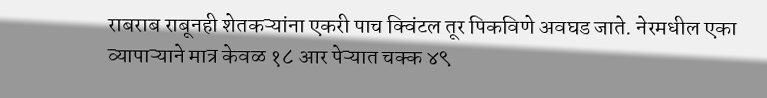राबराब राबूनही शेतकऱ्यांना एकरी पाच क्विंटल तूर पिकविणे अवघड जाते. नेरमधील एका व्यापाऱ्याने मात्र केवळ १८ आर पेऱ्यात चक्क ४९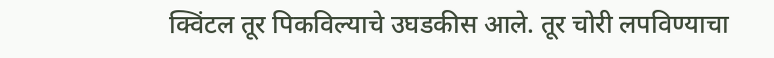क्विंटल तूर पिकविल्याचे उघडकीस आले. तूर चोरी लपविण्याचा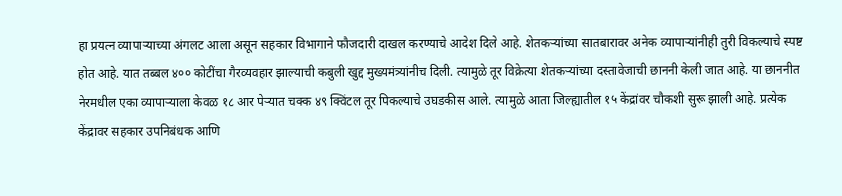हा प्रयत्न व्यापाऱ्याच्या अंगलट आला असून सहकार विभागाने फौजदारी दाखल करण्याचे आदेश दिले आहे. शेतकऱ्यांच्या सातबारावर अनेक व्यापाऱ्यांनीही तुरी विकल्याचे स्पष्ट होत आहे. यात तब्बल ४०० कोटींचा गैरव्यवहार झाल्याची कबुली खुद्द मुख्यमंत्र्यांनीच दिली. त्यामुळे तूर विक्रेत्या शेतकऱ्यांच्या दस्तावेजाची छाननी केली जात आहे. या छाननीत नेरमधील एका व्यापाऱ्याला केवळ १८ आर पेऱ्यात चक्क ४९ क्विंटल तूर पिकल्याचे उघडकीस आले. त्यामुळे आता जिल्ह्यातील १५ केंद्रांवर चौकशी सुरू झाली आहे. प्रत्येक केंद्रावर सहकार उपनिबंधक आणि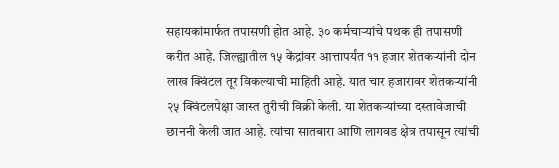सहायकांमार्फत तपासणी होत आहे. ३० कर्मचाऱ्यांचे पथक ही तपासणी करीत आहे. जिल्ह्यातील १५ केंद्रांवर आत्तापर्यंत ११ हजार शेतकऱ्यांनी दोन लाख क्विंटल तूर विकल्याची माहिती आहे. यात चार हजारावर शेतकऱ्यांनी २५ क्विंटलपेक्षा जास्त तुरीची विक्री केली. या शेतकऱ्यांच्या दस्तावेजाची छाननी केली जात आहे. त्यांचा सातबारा आणि लागवड क्षेत्र तपासून त्यांची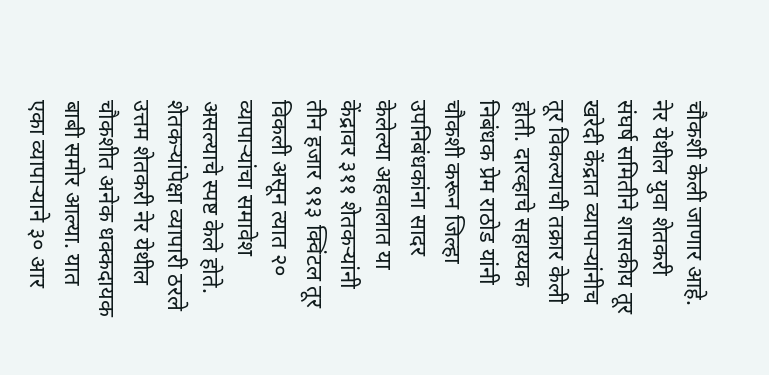चौकशी केली जाणार आहे. नेर येथील युवा शेतकरी संघर्ष समितीने शासकीय तूर खरेदी केंद्रात व्यापाऱ्यांनीच तूर विकल्याची तक्रार केली होती. दारव्हाचे सहाय्यक निबंधक प्रेम राठोड यांनी चौकशी करून जिल्हा उपनिबंधकांना सादर केलेल्या अहवालात या केंद्रावर ३११ शेतकऱ्यांनी तीन हजार ९१३ क्विंटल तूर विकली असून त्यात २० व्यापाऱ्यांचा समावेश असल्याचे स्पष्ट केले होते. शेतकऱ्यांपेक्षा व्यापारी ठरले उत्तम शेतकरी नेर येथील चौकशीत अनेक धक्कदायक बाबी समोर आल्या. यात एका व्यापाऱ्याने ३० आर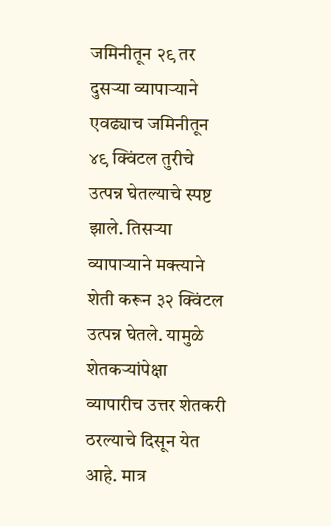जमिनीतून २९ तर दुसऱ्या व्यापाऱ्याने एवढ्याच जमिनीतून ४९ क्विंटल तुरीचे उत्पन्न घेतल्याचे स्पष्ट झाले. तिसऱ्या व्यापाऱ्याने मक्त्याने शेती करून ३२ क्विंटल उत्पन्न घेतले. यामुळे शेतकऱ्यांपेक्षा व्यापारीच उत्तर शेतकरी ठरल्याचे दिसून येत आहे. मात्र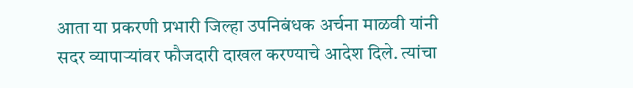आता या प्रकरणी प्रभारी जिल्हा उपनिबंधक अर्चना माळवी यांनी सदर व्यापाऱ्यांवर फौजदारी दाखल करण्याचे आदेश दिले. त्यांचा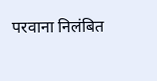परवाना निलंबित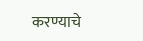करण्याचे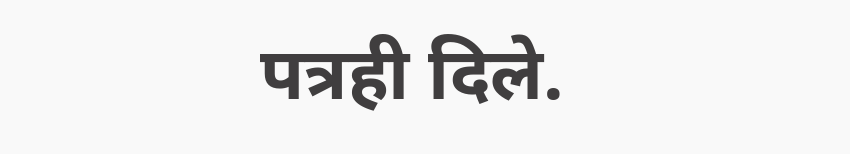पत्रही दिले.